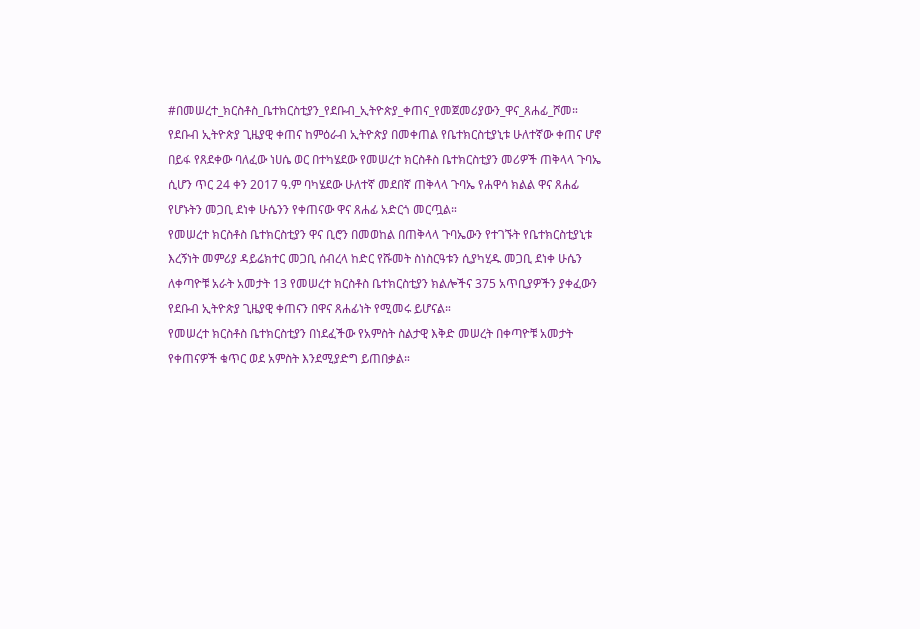#በመሠረተ_ክርስቶስ_ቤተክርስቲያን_የደቡብ_ኢትዮጵያ_ቀጠና_የመጀመሪያውን_ዋና_ጸሐፊ_ሾመ።
የደቡብ ኢትዮጵያ ጊዜያዊ ቀጠና ከምዕራብ ኢትዮጵያ በመቀጠል የቤተክርስቲያኒቱ ሁለተኛው ቀጠና ሆኖ በይፋ የጸደቀው ባለፈው ነሀሴ ወር በተካሄደው የመሠረተ ክርስቶስ ቤተክርስቲያን መሪዎች ጠቅላላ ጉባኤ ሲሆን ጥር 24 ቀን 2017 ዓ.ም ባካሄደው ሁለተኛ መደበኛ ጠቅላላ ጉባኤ የሐዋሳ ክልል ዋና ጸሐፊ የሆኑትን መጋቢ ደነቀ ሁሴንን የቀጠናው ዋና ጸሐፊ አድርጎ መርጧል።
የመሠረተ ክርስቶስ ቤተክርስቲያን ዋና ቢሮን በመወከል በጠቅላላ ጉባኤውን የተገኙት የቤተክርስቲያኒቱ እረኝነት መምሪያ ዳይሬክተር መጋቢ ሰብረላ ከድር የሹመት ስነስርዓቱን ሲያካሂዱ መጋቢ ደነቀ ሁሴን ለቀጣዮቹ አራት አመታት 13 የመሠረተ ክርስቶስ ቤተክርስቲያን ክልሎችና 375 አጥቢያዎችን ያቀፈውን የደቡብ ኢትዮጵያ ጊዜያዊ ቀጠናን በዋና ጸሐፊነት የሚመሩ ይሆናል።
የመሠረተ ክርስቶስ ቤተክርስቲያን በነደፈችው የአምስት ስልታዊ እቅድ መሠረት በቀጣዮቹ አመታት የቀጠናዎች ቁጥር ወደ አምስት እንደሚያድግ ይጠበቃል።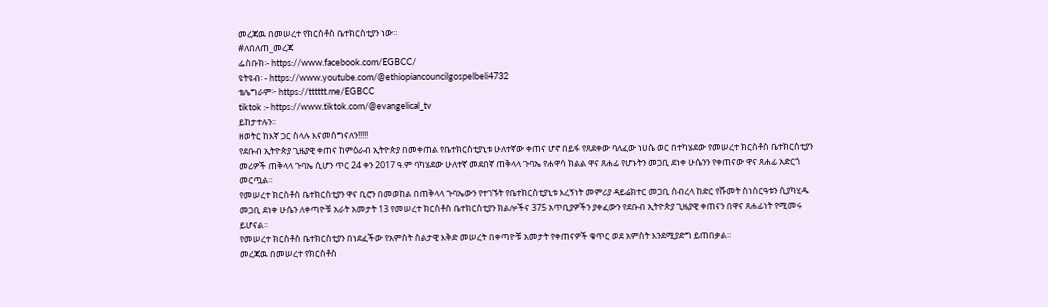መረጃዉ በመሠረተ የክርስቶስ ቤተክርስቲያን ነው።
#ለበለጠ_መረጃ
ፌስቡክ፡- https://www.facebook.com/EGBCC/
ዩትዩብ፡ - https://www.youtube.com/@ethiopiancouncilgospelbeli4732
ቴሌግራም፦ https://tttttt.me/EGBCC
tiktok :- https://www.tiktok.com/@evangelical_tv
ይከታተሉን፡፡
ዘወትር ከእኛ ጋር ስላሉ እናመሰግናለን!!!!!
የደቡብ ኢትዮጵያ ጊዜያዊ ቀጠና ከምዕራብ ኢትዮጵያ በመቀጠል የቤተክርስቲያኒቱ ሁለተኛው ቀጠና ሆኖ በይፋ የጸደቀው ባለፈው ነሀሴ ወር በተካሄደው የመሠረተ ክርስቶስ ቤተክርስቲያን መሪዎች ጠቅላላ ጉባኤ ሲሆን ጥር 24 ቀን 2017 ዓ.ም ባካሄደው ሁለተኛ መደበኛ ጠቅላላ ጉባኤ የሐዋሳ ክልል ዋና ጸሐፊ የሆኑትን መጋቢ ደነቀ ሁሴንን የቀጠናው ዋና ጸሐፊ አድርጎ መርጧል።
የመሠረተ ክርስቶስ ቤተክርስቲያን ዋና ቢሮን በመወከል በጠቅላላ ጉባኤውን የተገኙት የቤተክርስቲያኒቱ እረኝነት መምሪያ ዳይሬክተር መጋቢ ሰብረላ ከድር የሹመት ስነስርዓቱን ሲያካሂዱ መጋቢ ደነቀ ሁሴን ለቀጣዮቹ አራት አመታት 13 የመሠረተ ክርስቶስ ቤተክርስቲያን ክልሎችና 375 አጥቢያዎችን ያቀፈውን የደቡብ ኢትዮጵያ ጊዜያዊ ቀጠናን በዋና ጸሐፊነት የሚመሩ ይሆናል።
የመሠረተ ክርስቶስ ቤተክርስቲያን በነደፈችው የአምስት ስልታዊ እቅድ መሠረት በቀጣዮቹ አመታት የቀጠናዎች ቁጥር ወደ አምስት እንደሚያድግ ይጠበቃል።
መረጃዉ በመሠረተ የክርስቶስ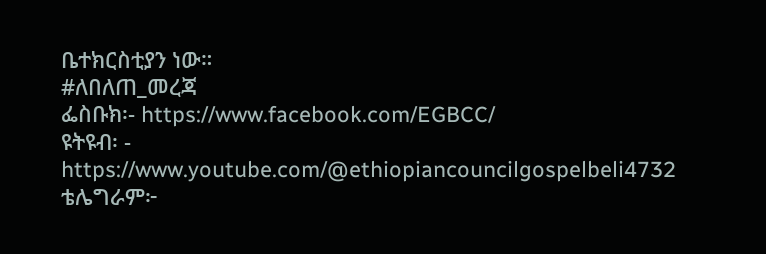ቤተክርስቲያን ነው።
#ለበለጠ_መረጃ
ፌስቡክ፡- https://www.facebook.com/EGBCC/
ዩትዩብ፡ - https://www.youtube.com/@ethiopiancouncilgospelbeli4732
ቴሌግራም፦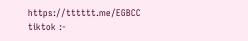https://tttttt.me/EGBCC
tiktok :-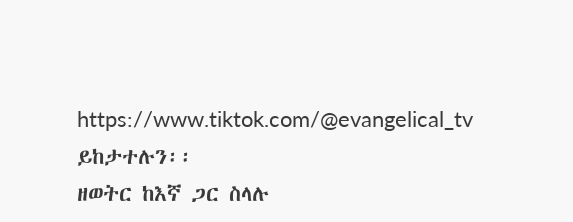https://www.tiktok.com/@evangelical_tv
ይከታተሉን፡፡
ዘወትር ከእኛ ጋር ስላሉ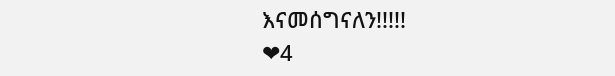እናመሰግናለን!!!!!
❤4